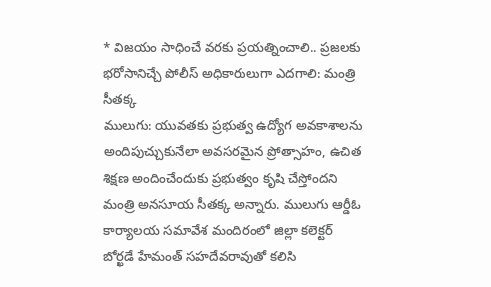* విజయం సాధించే వరకు ప్రయత్నించాలి.. ప్రజలకు భరోసానిచ్చే పోలీస్ అధికారులుగా ఎదగాలి: మంత్రి సీతక్క
ములుగు: యువతకు ప్రభుత్వ ఉద్యోగ అవకాశాలను అందిపుచ్చుకునేలా అవసరమైన ప్రోత్సాహం, ఉచిత శిక్షణ అందించేందుకు ప్రభుత్వం కృషి చేస్తోందని మంత్రి అనసూయ సీతక్క అన్నారు. ములుగు ఆర్డీఓ కార్యాలయ సమావేశ మందిరంలో జిల్లా కలెక్టర్ బోర్ఖడే హేమంత్ సహదేవరావుతో కలిసి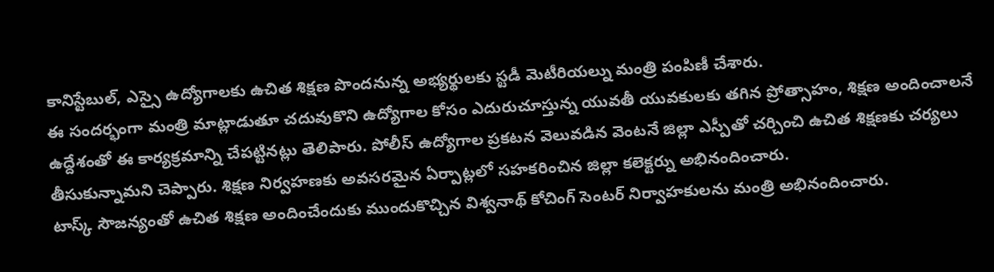కానిస్టేబుల్, ఎస్సై ఉద్యోగాలకు ఉచిత శిక్షణ పొందనున్న అభ్యర్థులకు స్టడీ మెటీరియల్ను మంత్రి పంపిణీ చేశారు.
ఈ సందర్భంగా మంత్రి మాట్లాడుతూ చదువుకొని ఉద్యోగాల కోసం ఎదురుచూస్తున్న యువతీ యువకులకు తగిన ప్రోత్సాహం, శిక్షణ అందించాలనే ఉద్దేశంతో ఈ కార్యక్రమాన్ని చేపట్టినట్లు తెలిపారు. పోలీస్ ఉద్యోగాల ప్రకటన వెలువడిన వెంటనే జిల్లా ఎస్పీతో చర్చించి ఉచిత శిక్షణకు చర్యలు తీసుకున్నామని చెప్పారు. శిక్షణ నిర్వహణకు అవసరమైన ఏర్పాట్లలో సహకరించిన జిల్లా కలెక్టర్ను అభినందించారు.
టాస్క్ సౌజన్యంతో ఉచిత శిక్షణ అందించేందుకు ముందుకొచ్చిన విశ్వనాథ్ కోచింగ్ సెంటర్ నిర్వాహకులను మంత్రి అభినందించారు.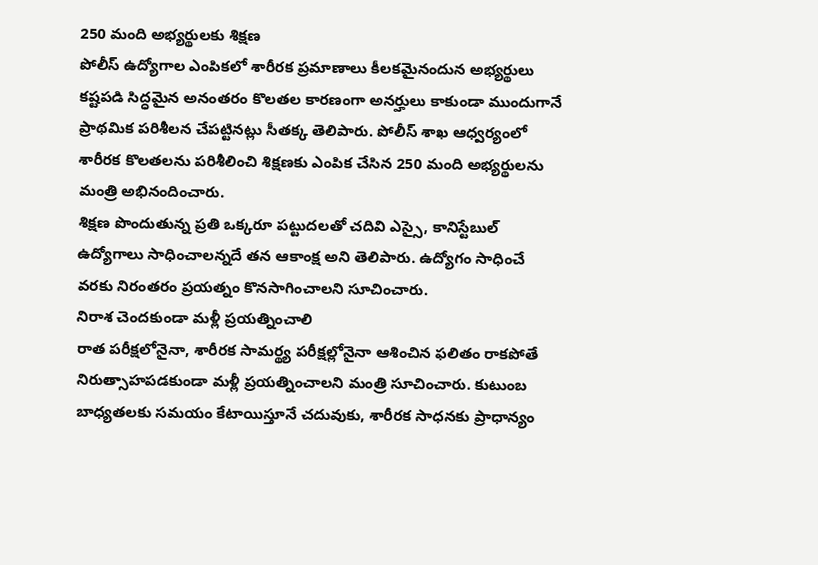250 మంది అభ్యర్థులకు శిక్షణ
పోలీస్ ఉద్యోగాల ఎంపికలో శారీరక ప్రమాణాలు కీలకమైనందున అభ్యర్థులు కష్టపడి సిద్ధమైన అనంతరం కొలతల కారణంగా అనర్హులు కాకుండా ముందుగానే ప్రాథమిక పరిశీలన చేపట్టినట్లు సీతక్క తెలిపారు. పోలీస్ శాఖ ఆధ్వర్యంలో శారీరక కొలతలను పరిశీలించి శిక్షణకు ఎంపిక చేసిన 250 మంది అభ్యర్థులను మంత్రి అభినందించారు.
శిక్షణ పొందుతున్న ప్రతి ఒక్కరూ పట్టుదలతో చదివి ఎస్సై, కానిస్టేబుల్ ఉద్యోగాలు సాధించాలన్నదే తన ఆకాంక్ష అని తెలిపారు. ఉద్యోగం సాధించే వరకు నిరంతరం ప్రయత్నం కొనసాగించాలని సూచించారు.
నిరాశ చెందకుండా మళ్లీ ప్రయత్నించాలి
రాత పరీక్షలోనైనా, శారీరక సామర్థ్య పరీక్షల్లోనైనా ఆశించిన ఫలితం రాకపోతే నిరుత్సాహపడకుండా మళ్లీ ప్రయత్నించాలని మంత్రి సూచించారు. కుటుంబ బాధ్యతలకు సమయం కేటాయిస్తూనే చదువుకు, శారీరక సాధనకు ప్రాధాన్యం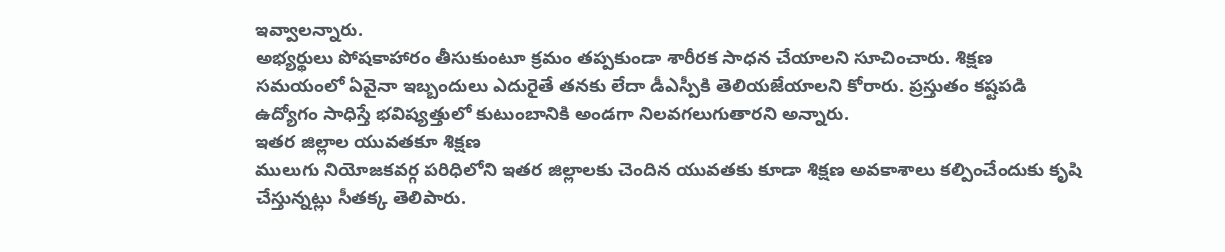ఇవ్వాలన్నారు.
అభ్యర్థులు పోషకాహారం తీసుకుంటూ క్రమం తప్పకుండా శారీరక సాధన చేయాలని సూచించారు. శిక్షణ సమయంలో ఏవైనా ఇబ్బందులు ఎదురైతే తనకు లేదా డీఎస్పీకి తెలియజేయాలని కోరారు. ప్రస్తుతం కష్టపడి ఉద్యోగం సాధిస్తే భవిష్యత్తులో కుటుంబానికి అండగా నిలవగలుగుతారని అన్నారు.
ఇతర జిల్లాల యువతకూ శిక్షణ
ములుగు నియోజకవర్గ పరిధిలోని ఇతర జిల్లాలకు చెందిన యువతకు కూడా శిక్షణ అవకాశాలు కల్పించేందుకు కృషి చేస్తున్నట్లు సీతక్క తెలిపారు.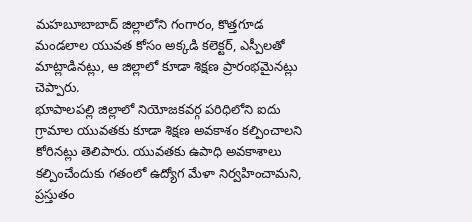మహబూబాబాద్ జిల్లాలోని గంగారం, కొత్తగూడ మండలాల యువత కోసం అక్కడి కలెక్టర్, ఎస్పీలతో మాట్లాడినట్లు, ఆ జిల్లాలో కూడా శిక్షణ ప్రారంభమైనట్లు చెప్పారు.
భూపాలపల్లి జిల్లాలో నియోజకవర్గ పరిధిలోని ఐదు గ్రామాల యువతకు కూడా శిక్షణ అవకాశం కల్పించాలని కోరినట్లు తెలిపారు. యువతకు ఉపాధి అవకాశాలు కల్పించేందుకు గతంలో ఉద్యోగ మేళా నిర్వహించామని, ప్రస్తుతం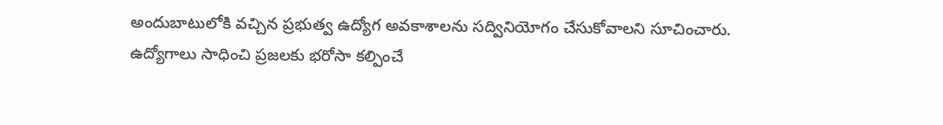అందుబాటులోకి వచ్చిన ప్రభుత్వ ఉద్యోగ అవకాశాలను సద్వినియోగం చేసుకోవాలని సూచించారు.
ఉద్యోగాలు సాధించి ప్రజలకు భరోసా కల్పించే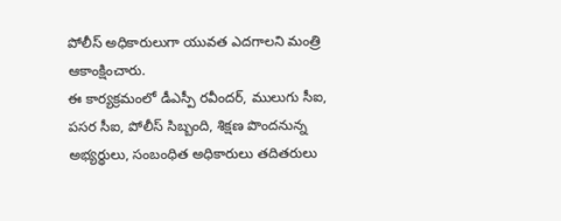పోలీస్ అధికారులుగా యువత ఎదగాలని మంత్రి ఆకాంక్షించారు.
ఈ కార్యక్రమంలో డీఎస్పీ రవీందర్, ములుగు సీఐ, పసర సీఐ, పోలీస్ సిబ్బంది, శిక్షణ పొందనున్న అభ్యర్థులు, సంబంధిత అధికారులు తదితరులు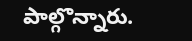పాల్గొన్నారు.